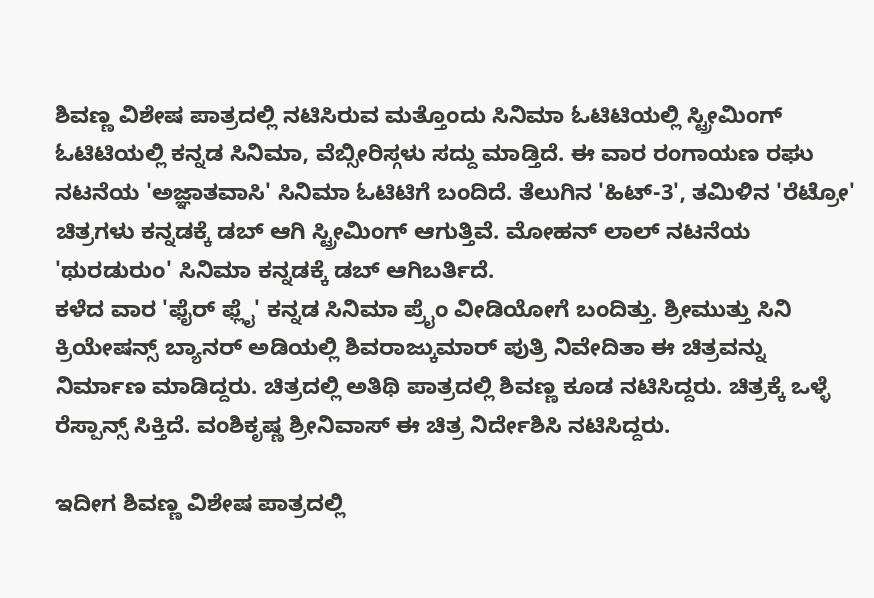ಶಿವಣ್ಣ ವಿಶೇಷ ಪಾತ್ರದಲ್ಲಿ ನಟಿಸಿರುವ ಮತ್ತೊಂದು ಸಿನಿಮಾ ಓಟಿಟಿಯಲ್ಲಿ ಸ್ಟ್ರೀಮಿಂಗ್
ಓಟಿಟಿಯಲ್ಲಿ ಕನ್ನಡ ಸಿನಿಮಾ, ವೆಬ್ಸೀರಿಸ್ಗಳು ಸದ್ದು ಮಾಡ್ತಿದೆ. ಈ ವಾರ ರಂಗಾಯಣ ರಘು ನಟನೆಯ 'ಅಜ್ಞಾತವಾಸಿ' ಸಿನಿಮಾ ಓಟಿಟಿಗೆ ಬಂದಿದೆ. ತೆಲುಗಿನ 'ಹಿಟ್-3', ತಮಿಳಿನ 'ರೆಟ್ರೋ' ಚಿತ್ರಗಳು ಕನ್ನಡಕ್ಕೆ ಡಬ್ ಆಗಿ ಸ್ಟ್ರೀಮಿಂಗ್ ಆಗುತ್ತಿವೆ. ಮೋಹನ್ ಲಾಲ್ ನಟನೆಯ 'ಥುರಡುರುಂ' ಸಿನಿಮಾ ಕನ್ನಡಕ್ಕೆ ಡಬ್ ಆಗಿಬರ್ತಿದೆ.
ಕಳೆದ ವಾರ 'ಫೈರ್ ಫ್ಲೈ' ಕನ್ನಡ ಸಿನಿಮಾ ಪ್ರೈಂ ವೀಡಿಯೋಗೆ ಬಂದಿತ್ತು. ಶ್ರೀಮುತ್ತು ಸಿನಿ ಕ್ರಿಯೇಷನ್ಸ್ ಬ್ಯಾನರ್ ಅಡಿಯಲ್ಲಿ ಶಿವರಾಜ್ಕುಮಾರ್ ಪುತ್ರಿ ನಿವೇದಿತಾ ಈ ಚಿತ್ರವನ್ನು ನಿರ್ಮಾಣ ಮಾಡಿದ್ದರು. ಚಿತ್ರದಲ್ಲಿ ಅತಿಥಿ ಪಾತ್ರದಲ್ಲಿ ಶಿವಣ್ಣ ಕೂಡ ನಟಿಸಿದ್ದರು. ಚಿತ್ರಕ್ಕೆ ಒಳ್ಳೆ ರೆಸ್ಪಾನ್ಸ್ ಸಿಕ್ತಿದೆ. ವಂಶಿಕೃಷ್ಣ ಶ್ರೀನಿವಾಸ್ ಈ ಚಿತ್ರ ನಿರ್ದೇಶಿಸಿ ನಟಿಸಿದ್ದರು.

ಇದೀಗ ಶಿವಣ್ಣ ವಿಶೇಷ ಪಾತ್ರದಲ್ಲಿ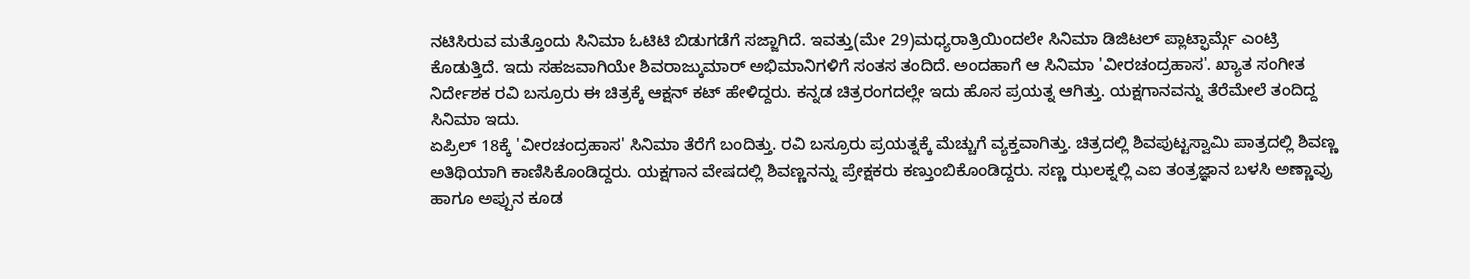ನಟಿಸಿರುವ ಮತ್ತೊಂದು ಸಿನಿಮಾ ಓಟಿಟಿ ಬಿಡುಗಡೆಗೆ ಸಜ್ಜಾಗಿದೆ. ಇವತ್ತು(ಮೇ 29)ಮಧ್ಯರಾತ್ರಿಯಿಂದಲೇ ಸಿನಿಮಾ ಡಿಜಿಟಲ್ ಪ್ಲಾಟ್ಫಾರ್ಮ್ಗೆ ಎಂಟ್ರಿ ಕೊಡುತ್ತಿದೆ. ಇದು ಸಹಜವಾಗಿಯೇ ಶಿವರಾಜ್ಕುಮಾರ್ ಅಭಿಮಾನಿಗಳಿಗೆ ಸಂತಸ ತಂದಿದೆ. ಅಂದಹಾಗೆ ಆ ಸಿನಿಮಾ 'ವೀರಚಂದ್ರಹಾಸ'. ಖ್ಯಾತ ಸಂಗೀತ ನಿರ್ದೇಶಕ ರವಿ ಬಸ್ರೂರು ಈ ಚಿತ್ರಕ್ಕೆ ಆಕ್ಷನ್ ಕಟ್ ಹೇಳಿದ್ದರು. ಕನ್ನಡ ಚಿತ್ರರಂಗದಲ್ಲೇ ಇದು ಹೊಸ ಪ್ರಯತ್ನ ಆಗಿತ್ತು. ಯಕ್ಷಗಾನವನ್ನು ತೆರೆಮೇಲೆ ತಂದಿದ್ದ ಸಿನಿಮಾ ಇದು.
ಏಪ್ರಿಲ್ 18ಕ್ಕೆ 'ವೀರಚಂದ್ರಹಾಸ' ಸಿನಿಮಾ ತೆರೆಗೆ ಬಂದಿತ್ತು. ರವಿ ಬಸ್ರೂರು ಪ್ರಯತ್ನಕ್ಕೆ ಮೆಚ್ಚುಗೆ ವ್ಯಕ್ತವಾಗಿತ್ತು. ಚಿತ್ರದಲ್ಲಿ ಶಿವಪುಟ್ಟಸ್ವಾಮಿ ಪಾತ್ರದಲ್ಲಿ ಶಿವಣ್ಣ ಅತಿಥಿಯಾಗಿ ಕಾಣಿಸಿಕೊಂಡಿದ್ದರು. ಯಕ್ಷಗಾನ ವೇಷದಲ್ಲಿ ಶಿವಣ್ಣನನ್ನು ಪ್ರೇಕ್ಷಕರು ಕಣ್ತುಂಬಿಕೊಂಡಿದ್ದರು. ಸಣ್ಣ ಝಲಕ್ನಲ್ಲಿ ಎಐ ತಂತ್ರಜ್ಞಾನ ಬಳಸಿ ಅಣ್ಣಾವ್ರು ಹಾಗೂ ಅಪ್ಪುನ ಕೂಡ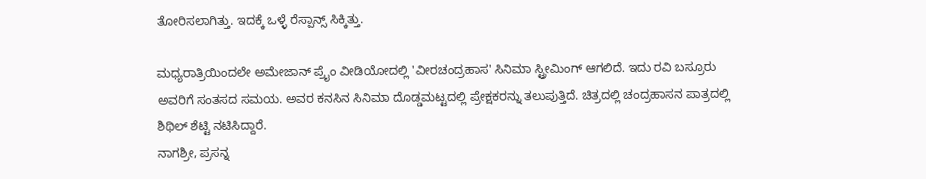ತೋರಿಸಲಾಗಿತ್ತು. ಇದಕ್ಕೆ ಒಳ್ಳೆ ರೆಸ್ಪಾನ್ಸ್ ಸಿಕ್ಕಿತ್ತು.

ಮಧ್ಯರಾತ್ರಿಯಿಂದಲೇ ಅಮೇಜಾನ್ ಪ್ರೈಂ ವೀಡಿಯೋದಲ್ಲಿ 'ವೀರಚಂದ್ರಹಾಸ' ಸಿನಿಮಾ ಸ್ಟ್ರೀಮಿಂಗ್ ಆಗಲಿದೆ. ಇದು ರವಿ ಬಸ್ರೂರು ಅವರಿಗೆ ಸಂತಸದ ಸಮಯ. ಅವರ ಕನಸಿನ ಸಿನಿಮಾ ದೊಡ್ಡಮಟ್ಟದಲ್ಲಿ ಪ್ರೇಕ್ಷಕರನ್ನು ತಲುಪುತ್ತಿದೆ. ಚಿತ್ರದಲ್ಲಿ ಚಂದ್ರಹಾಸನ ಪಾತ್ರದಲ್ಲಿ ಶಿಥಿಲ್ ಶೆಟ್ಟಿ ನಟಿಸಿದ್ದಾರೆ.
ನಾಗಶ್ರೀ, ಪ್ರಸನ್ನ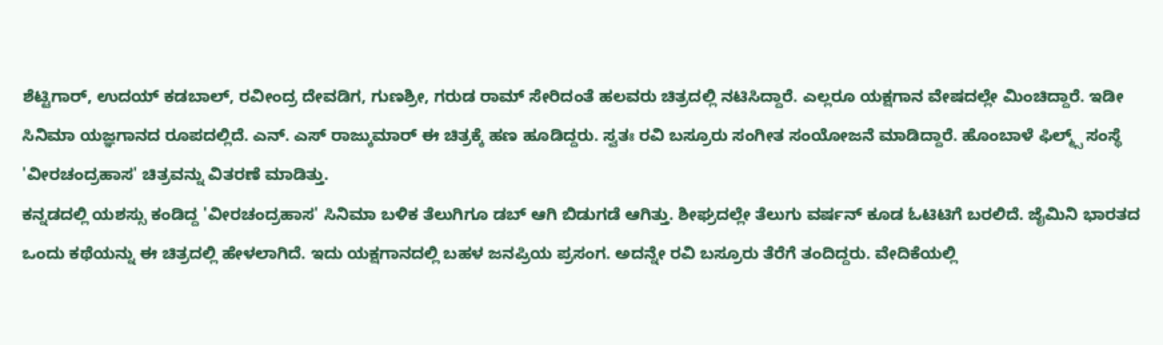ಶೆಟ್ಟಿಗಾರ್, ಉದಯ್ ಕಡಬಾಲ್, ರವೀಂದ್ರ ದೇವಡಿಗ, ಗುಣಶ್ರೀ, ಗರುಡ ರಾಮ್ ಸೇರಿದಂತೆ ಹಲವರು ಚಿತ್ರದಲ್ಲಿ ನಟಿಸಿದ್ದಾರೆ. ಎಲ್ಲರೂ ಯಕ್ಷಗಾನ ವೇಷದಲ್ಲೇ ಮಿಂಚಿದ್ದಾರೆ. ಇಡೀ ಸಿನಿಮಾ ಯಜ್ಞಗಾನದ ರೂಪದಲ್ಲಿದೆ. ಎನ್. ಎಸ್ ರಾಜ್ಕುಮಾರ್ ಈ ಚಿತ್ರಕ್ಕೆ ಹಣ ಹೂಡಿದ್ದರು. ಸ್ವತಃ ರವಿ ಬಸ್ರೂರು ಸಂಗೀತ ಸಂಯೋಜನೆ ಮಾಡಿದ್ದಾರೆ. ಹೊಂಬಾಳೆ ಫಿಲ್ಮ್ಸ್ ಸಂಸ್ಥೆ 'ವೀರಚಂದ್ರಹಾಸ' ಚಿತ್ರವನ್ನು ವಿತರಣೆ ಮಾಡಿತ್ತು.
ಕನ್ನಡದಲ್ಲಿ ಯಶಸ್ಸು ಕಂಡಿದ್ದ 'ವೀರಚಂದ್ರಹಾಸ' ಸಿನಿಮಾ ಬಳಿಕ ತೆಲುಗಿಗೂ ಡಬ್ ಆಗಿ ಬಿಡುಗಡೆ ಆಗಿತ್ತು. ಶೀಘ್ರದಲ್ಲೇ ತೆಲುಗು ವರ್ಷನ್ ಕೂಡ ಓಟಿಟಿಗೆ ಬರಲಿದೆ. ಜೈಮಿನಿ ಭಾರತದ ಒಂದು ಕಥೆಯನ್ನು ಈ ಚಿತ್ರದಲ್ಲಿ ಹೇಳಲಾಗಿದೆ. ಇದು ಯಕ್ಷಗಾನದಲ್ಲಿ ಬಹಳ ಜನಪ್ರಿಯ ಪ್ರಸಂಗ. ಅದನ್ನೇ ರವಿ ಬಸ್ರೂರು ತೆರೆಗೆ ತಂದಿದ್ದರು. ವೇದಿಕೆಯಲ್ಲಿ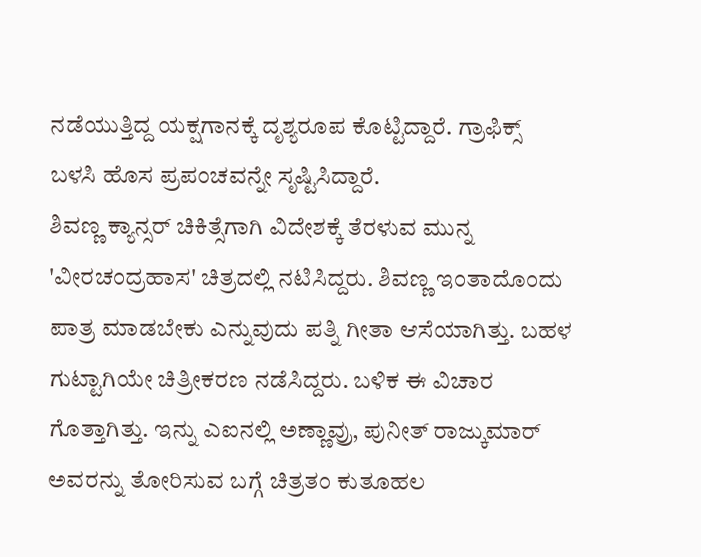ನಡೆಯುತ್ತಿದ್ದ ಯಕ್ಷಗಾನಕ್ಕೆ ದೃಶ್ಯರೂಪ ಕೊಟ್ಟಿದ್ದಾರೆ. ಗ್ರಾಫಿಕ್ಸ್ ಬಳಸಿ ಹೊಸ ಪ್ರಪಂಚವನ್ನೇ ಸೃಷ್ಟಿಸಿದ್ದಾರೆ.
ಶಿವಣ್ಣ ಕ್ಯಾನ್ಸರ್ ಚಿಕಿತ್ಸೆಗಾಗಿ ವಿದೇಶಕ್ಕೆ ತೆರಳುವ ಮುನ್ನ 'ವೀರಚಂದ್ರಹಾಸ' ಚಿತ್ರದಲ್ಲಿ ನಟಿಸಿದ್ದರು. ಶಿವಣ್ಣ ಇಂತಾದೊಂದು ಪಾತ್ರ ಮಾಡಬೇಕು ಎನ್ನುವುದು ಪತ್ನಿ ಗೀತಾ ಆಸೆಯಾಗಿತ್ತು. ಬಹಳ ಗುಟ್ಟಾಗಿಯೇ ಚಿತ್ರೀಕರಣ ನಡೆಸಿದ್ದರು. ಬಳಿಕ ಈ ವಿಚಾರ ಗೊತ್ತಾಗಿತ್ತು. ಇನ್ನು ಎಐನಲ್ಲಿ ಅಣ್ಣಾವ್ರು, ಪುನೀತ್ ರಾಜ್ಕುಮಾರ್ ಅವರನ್ನು ತೋರಿಸುವ ಬಗ್ಗೆ ಚಿತ್ರತಂ ಕುತೂಹಲ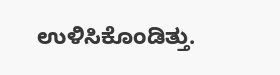ಉಳಿಸಿಕೊಂಡಿತ್ತು.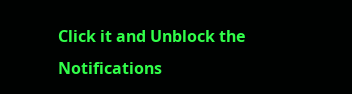Click it and Unblock the Notifications